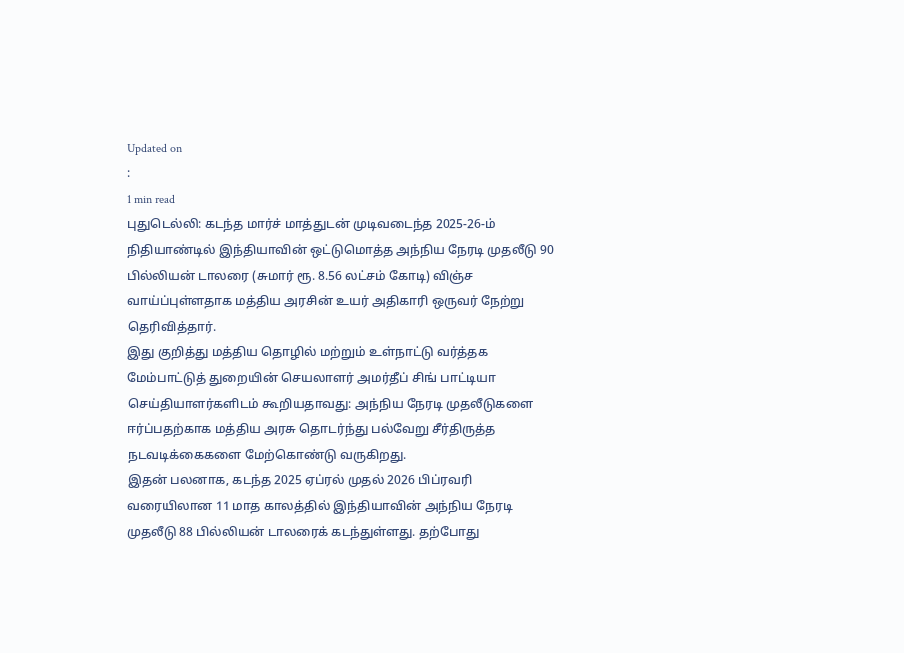Updated on
:
1 min read
புதுடெல்லி: கடந்த மார்ச் மாத்துடன் முடிவடைந்த 2025-26-ம் நிதியாண்டில் இந்தியாவின் ஒட்டுமொத்த அந்நிய நேரடி முதலீடு 90 பில்லியன் டாலரை (சுமார் ரூ. 8.56 லட்சம் கோடி) விஞ்ச வாய்ப்புள்ளதாக மத்திய அரசின் உயர் அதிகாரி ஒருவர் நேற்று தெரிவித்தார்.
இது குறித்து மத்திய தொழில் மற்றும் உள்நாட்டு வர்த்தக மேம்பாட்டுத் துறையின் செயலாளர் அமர்தீப் சிங் பாட்டியா செய்தியாளர்களிடம் கூறியதாவது: அந்நிய நேரடி முதலீடுகளை ஈர்ப்பதற்காக மத்திய அரசு தொடர்ந்து பல்வேறு சீர்திருத்த நடவடிக்கைகளை மேற்கொண்டு வருகிறது.
இதன் பலனாக, கடந்த 2025 ஏப்ரல் முதல் 2026 பிப்ரவரி வரையிலான 11 மாத காலத்தில் இந்தியாவின் அந்நிய நேரடி முதலீடு 88 பில்லியன் டாலரைக் கடந்துள்ளது. தற்போது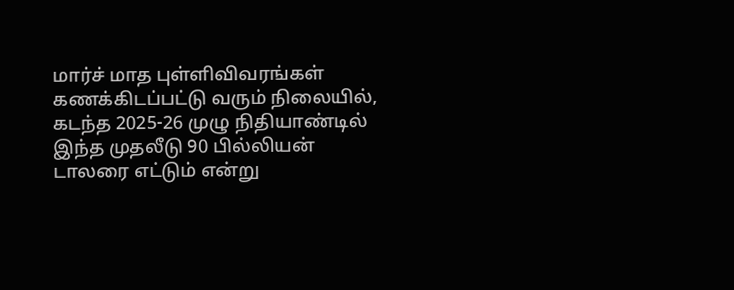மார்ச் மாத புள்ளிவிவரங்கள் கணக்கிடப்பட்டு வரும் நிலையில், கடந்த 2025-26 முழு நிதியாண்டில் இந்த முதலீடு 90 பில்லியன் டாலரை எட்டும் என்று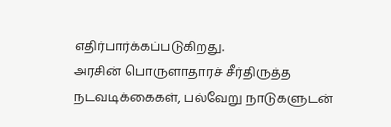எதிர்பார்க்கப்படுகிறது.
அரசின் பொருளாதாரச் சீர்திருத்த நடவடிக்கைகள், பல்வேறு நாடுகளுடன்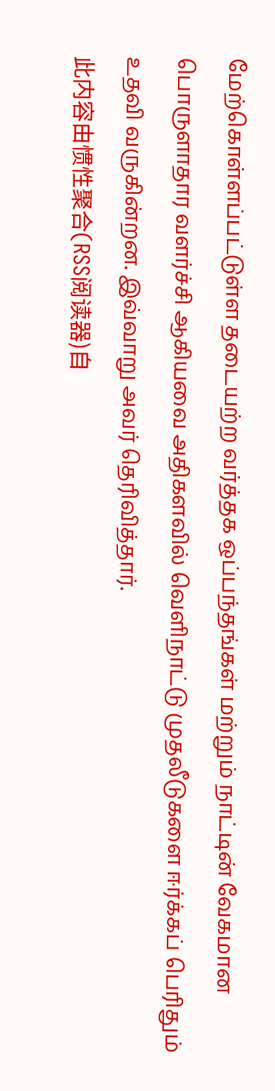மேற்கொள்ளப்பட்டுள்ள தடையற்ற வர்த்தக ஒப்பந்தங்கள் மற்றும் நாட்டின் வேகமான பொருளாதார வளர்ச்சி ஆகியவை அதிகளவில் வெளிநாட்டு முதலீடுகளை ஈர்க்கப் பெரிதும் உதவி வருகின்றன. இவ்வாறு அவர் தெரிவித்தார்.
此内容由惯性聚合(RSS阅读器)自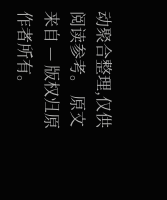动聚合整理,仅供阅读参考。 原文来自 — 版权归原作者所有。